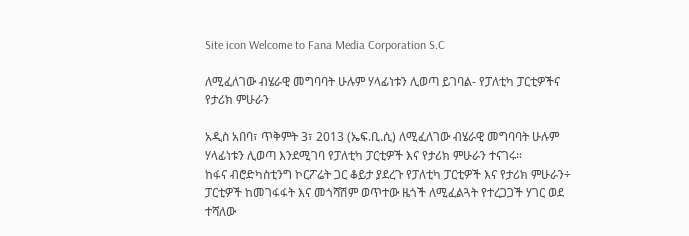Site icon Welcome to Fana Media Corporation S.C

ለሚፈለገው ብሄራዊ መግባባት ሁሉም ሃላፊነቱን ሊወጣ ይገባል- የፓለቲካ ፓርቲዎችና የታሪክ ምሁራን

አዲስ አበባ፣ ጥቅምት 3፣ 2013 (ኤፍ.ቢ.ሲ) ለሚፈለገው ብሄራዊ መግባባት ሁሉም ሃላፊነቱን ሊወጣ እንደሚገባ የፓለቲካ ፓርቲዎች እና የታሪክ ምሁራን ተናገሩ።
ከፋና ብሮድካስቲንግ ኮርፖሬት ጋር ቆይታ ያደረጉ የፓለቲካ ፓርቲዎች እና የታሪክ ምሁራን÷ ፓርቲዎች ከመገፋፋት እና መጎሻሽም ወጥተው ዜጎች ለሚፈልጓት የተረጋጋች ሃገር ወደ ተሻለው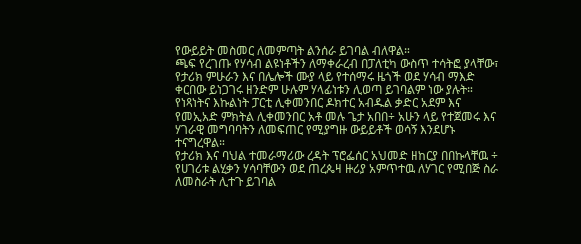የውይይት መስመር ለመምጣት ልንሰራ ይገባል ብለዋል።
ጫፍ የረገጡ የሃሳብ ልዩነቶችን ለማቀራረብ በፓለቲካ ውስጥ ተሳትፎ ያላቸው፣ የታሪክ ምሁራን እና በሌሎች ሙያ ላይ የተሰማሩ ዜጎች ወደ ሃሳብ ማእድ ቀርበው ይነጋገሩ ዘንድም ሁሉም ሃላፊነቱን ሊወጣ ይገባልም ነው ያሉት።
የነጻነትና እኩልነት ፓርቲ ሊቀመንበር ዶክተር አብዱል ቃድር አደም እና የመኢአድ ምክትል ሊቀመንበር አቶ መሉ ጌታ አበበ÷ አሁን ላይ የተጀመሩ እና ሃገራዊ መግባባትን ለመፍጠር የሚያግዙ ውይይቶች ወሳኝ እንደሆኑ ተናግረዋል።
የታሪክ እና ባህል ተመራማሪው ረዳት ፕሮፌሰር አህመድ ዘከርያ በበኩላቸዉ ÷ የሀገሪቱ ልሂቃን ሃሳባቸውን ወደ ጠረጴዛ ዙሪያ አምጥተዉ ለሃገር የሚበጅ ስራ ለመስራት ሊተጉ ይገባል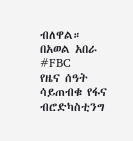ብለዋል።
በአወል አበራ
#FBC
የዜና ሰዓት ሳይጠብቁ የፋና ብሮድካስቲንግ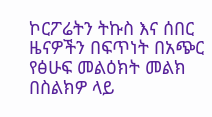ኮርፖሬትን ትኩስ እና ሰበር ዜናዎችን በፍጥነት በአጭር የፅሁፍ መልዕክት መልክ በስልክዎ ላይ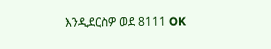እንዲደርስዎ ወደ 8111 OK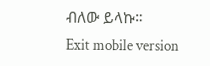ብለው ይላኩ።
Exit mobile version